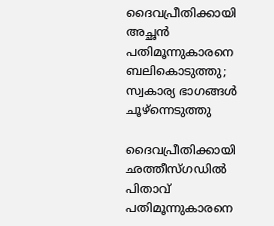ദൈവപ്രീതിക്കായി അച്ഛന്‍ പതിമൂന്നുകാരനെ ബലികൊടുത്തു; സ്വകാര്യ ഭാഗങ്ങള്‍ ചൂഴ്‌ന്നെടുത്തു

ദൈവപ്രീതിക്കായി ഛത്തീസ്ഗഡില്‍ പിതാവ് പതിമൂന്നുകാരനെ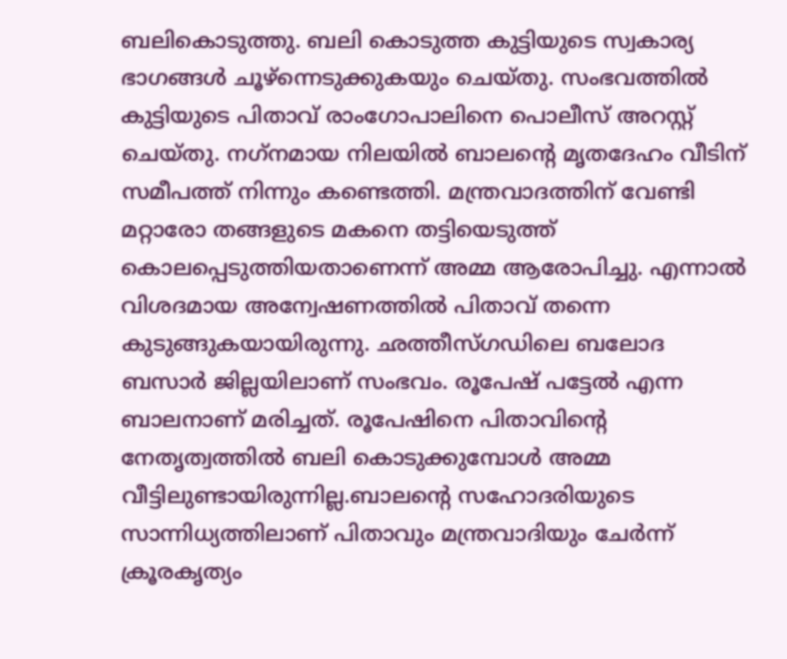ബലികൊടുത്തു. ബലി കൊടുത്ത കുട്ടിയുടെ സ്വകാര്യ ഭാഗങ്ങള്‍ ചൂഴ്‌ന്നെടുക്കുകയും ചെയ്തു. സംഭവത്തില്‍ കുട്ടിയുടെ പിതാവ് രാംഗോപാലിനെ പൊലീസ് അറസ്റ്റ് ചെയ്തു. നഗ്‌നമായ നിലയില്‍ ബാലന്റെ മൃതദേഹം വീടിന് സമീപത്ത് നിന്നും കണ്ടെത്തി. മന്ത്രവാദത്തിന് വേണ്ടി മറ്റാരോ തങ്ങളുടെ മകനെ തട്ടിയെടുത്ത് കൊലപ്പെടുത്തിയതാണെന്ന് അമ്മ ആരോപിച്ചു. എന്നാല്‍ വിശദമായ അന്വേഷണത്തില്‍ പിതാവ് തന്നെ കുടുങ്ങുകയായിരുന്നു. ഛത്തീസ്ഗഡിലെ ബലോദ ബസാര്‍ ജില്ലയിലാണ് സംഭവം. രൂപേഷ് പട്ടേല്‍ എന്ന ബാലനാണ് മരിച്ചത്. രൂപേഷിനെ പിതാവിന്റെ നേതൃത്വത്തില്‍ ബലി കൊടുക്കുമ്പോള്‍ അമ്മ വീട്ടിലുണ്ടായിരുന്നില്ല.ബാലന്റെ സഹോദരിയുടെ സാന്നിധ്യത്തിലാണ് പിതാവും മന്ത്രവാദിയും ചേര്‍ന്ന് ക്രൂരകൃത്യം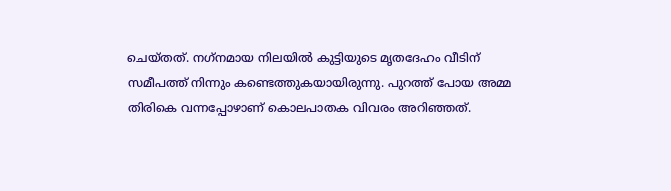ചെയ്തത്. നഗ്‌നമായ നിലയില്‍ കുട്ടിയുടെ മൃതദേഹം വീടിന് സമീപത്ത് നിന്നും കണ്ടെത്തുകയായിരുന്നു. പുറത്ത് പോയ അമ്മ തിരികെ വന്നപ്പോഴാണ് കൊലപാതക വിവരം അറിഞ്ഞത്.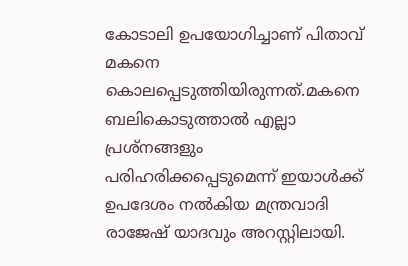കോടാലി ഉപയോഗിച്ചാണ് പിതാവ് മകനെ കൊലപ്പെടുത്തിയിരുന്നത്.മകനെ ബലികൊടുത്താല്‍ എല്ലാ പ്രശ്‌നങ്ങളും പരിഹരിക്കപ്പെടുമെന്ന് ഇയാള്‍ക്ക് ഉപദേശം നല്‍കിയ മന്ത്രവാദി രാജേഷ് യാദവും അറസ്റ്റിലായി.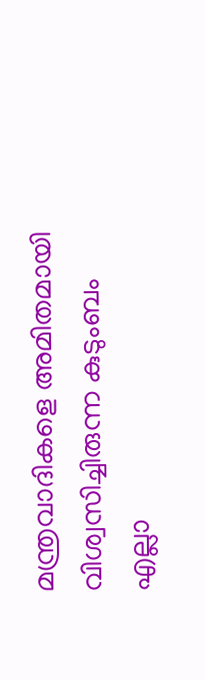മന്ത്രവാദികളെ അമിതമായി വിശ്വസിച്ചിരുന്ന കുടുംബം എല്ലാ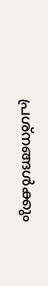പ്രശ്‌നങ്ങള്‍ക്കും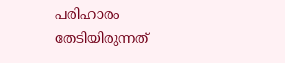പരിഹാരം തേടിയിരുന്നത്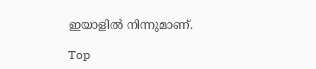ഇയാളില്‍ നിന്നുമാണ്.

Top